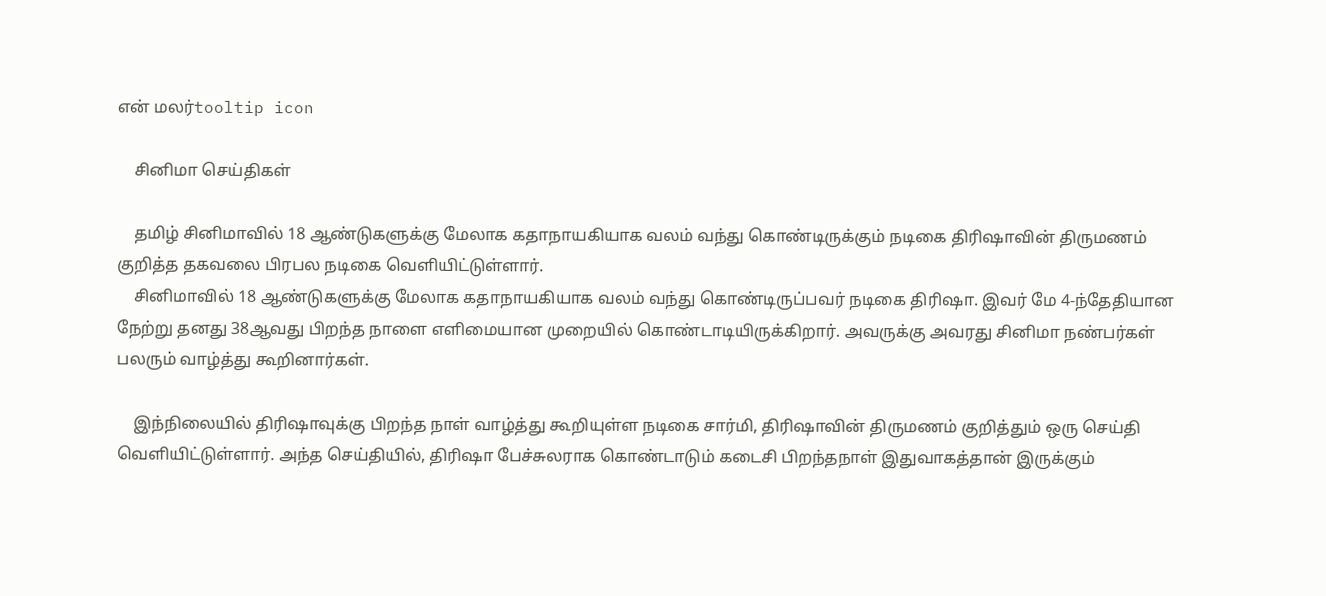என் மலர்tooltip icon

    சினிமா செய்திகள்

    தமிழ் சினிமாவில் 18 ஆண்டுகளுக்கு மேலாக கதாநாயகியாக வலம் வந்து கொண்டிருக்கும் நடிகை திரிஷாவின் திருமணம் குறித்த தகவலை பிரபல நடிகை வெளியிட்டுள்ளார்.
    சினிமாவில் 18 ஆண்டுகளுக்கு மேலாக கதாநாயகியாக வலம் வந்து கொண்டிருப்பவர் நடிகை திரிஷா. இவர் மே 4-ந்தேதியான நேற்று தனது 38ஆவது பிறந்த நாளை எளிமையான முறையில் கொண்டாடியிருக்கிறார். அவருக்கு அவரது சினிமா நண்பர்கள் பலரும் வாழ்த்து கூறினார்கள்.

    இந்நிலையில் திரிஷாவுக்கு பிறந்த நாள் வாழ்த்து கூறியுள்ள நடிகை சார்மி, திரிஷாவின் திருமணம் குறித்தும் ஒரு செய்தி வெளியிட்டுள்ளார். அந்த செய்தியில், திரிஷா பேச்சுலராக கொண்டாடும் கடைசி பிறந்தநாள் இதுவாகத்தான் இருக்கும்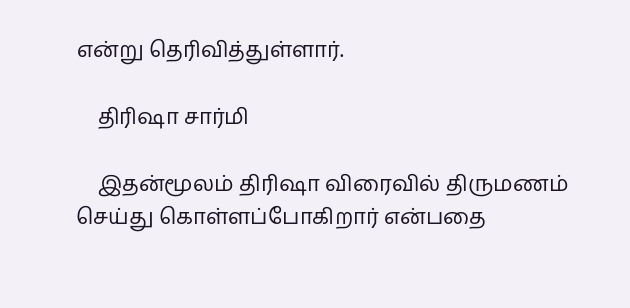என்று தெரிவித்துள்ளார்.

    திரிஷா சார்மி

    இதன்மூலம் திரிஷா விரைவில் திருமணம் செய்து கொள்ளப்போகிறார் என்பதை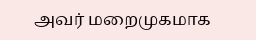அவர் மறைமுகமாக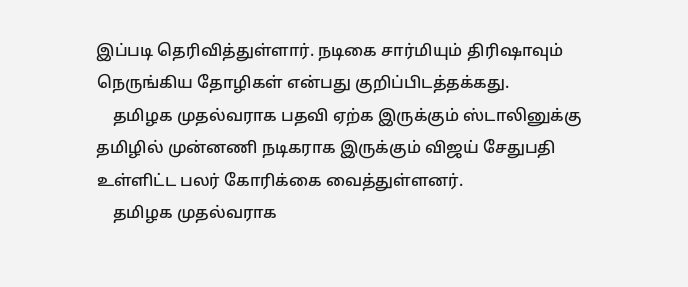இப்படி தெரிவித்துள்ளார். நடிகை சார்மியும் திரிஷாவும் நெருங்கிய தோழிகள் என்பது குறிப்பிடத்தக்கது.
    தமிழக முதல்வராக பதவி ஏற்க இருக்கும் ஸ்டாலினுக்கு தமிழில் முன்னணி நடிகராக இருக்கும் விஜய் சேதுபதி உள்ளிட்ட பலர் கோரிக்கை வைத்துள்ளனர்.
    தமிழக முதல்வராக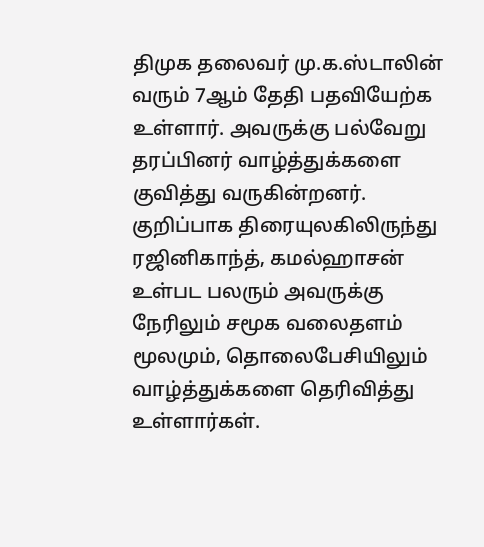திமுக தலைவர் மு.க.ஸ்டாலின் வரும் 7ஆம் தேதி பதவியேற்க உள்ளார். அவருக்கு பல்வேறு தரப்பினர் வாழ்த்துக்களை குவித்து வருகின்றனர். குறிப்பாக திரையுலகிலிருந்து ரஜினிகாந்த், கமல்ஹாசன் உள்பட பலரும் அவருக்கு நேரிலும் சமூக வலைதளம் மூலமும், தொலைபேசியிலும் வாழ்த்துக்களை தெரிவித்து உள்ளார்கள்.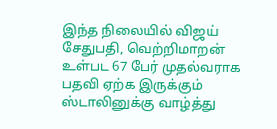இந்த நிலையில் விஜய் சேதுபதி, வெற்றிமாறன் உள்பட 67 பேர் முதல்வராக பதவி ஏற்க இருக்கும் ஸ்டாலினுக்கு வாழ்த்து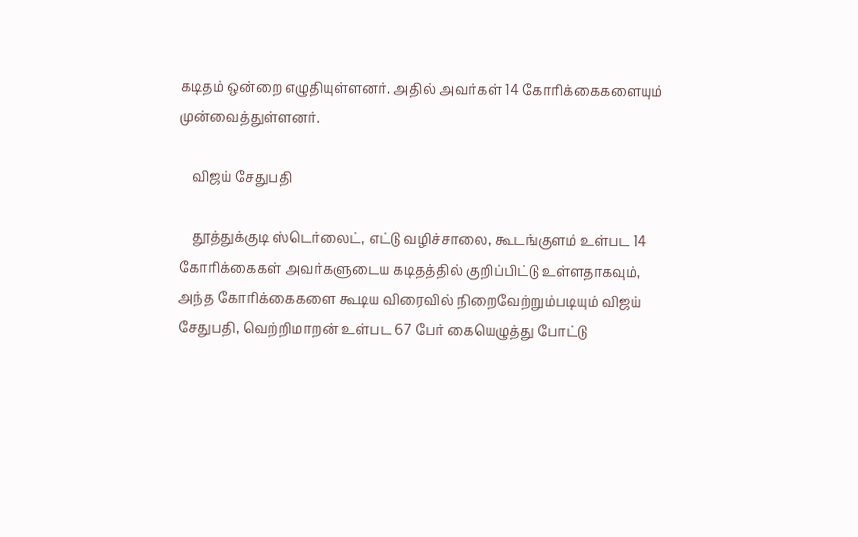கடிதம் ஒன்றை எழுதியுள்ளனர். அதில் அவர்கள் 14 கோரிக்கைகளையும் முன்வைத்துள்ளனர்.

    விஜய் சேதுபதி

    தூத்துக்குடி ஸ்டெர்லைட், எட்டு வழிச்சாலை, கூடங்குளம் உள்பட 14 கோரிக்கைகள் அவர்களுடைய கடிதத்தில் குறிப்பிட்டு உள்ளதாகவும், அந்த கோரிக்கைகளை கூடிய விரைவில் நிறைவேற்றும்படியும் விஜய் சேதுபதி, வெற்றிமாறன் உள்பட 67 பேர் கையெழுத்து போட்டு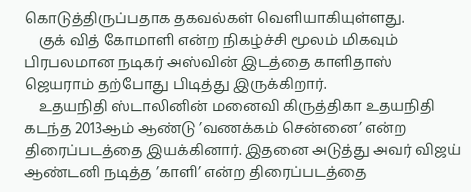கொடுத்திருப்பதாக தகவல்கள் வெளியாகியுள்ளது.
    குக் வித் கோமாளி என்ற நிகழ்ச்சி மூலம் மிகவும் பிரபலமான நடிகர் அஸ்வின் இடத்தை காளிதாஸ் ஜெயராம் தற்போது பிடித்து இருக்கிறார்.
    உதயநிதி ஸ்டாலினின் மனைவி கிருத்திகா உதயநிதி கடந்த 2013ஆம் ஆண்டு ’வணக்கம் சென்னை’ என்ற திரைப்படத்தை இயக்கினார். இதனை அடுத்து அவர் விஜய் ஆண்டனி நடித்த ’காளி’ என்ற திரைப்படத்தை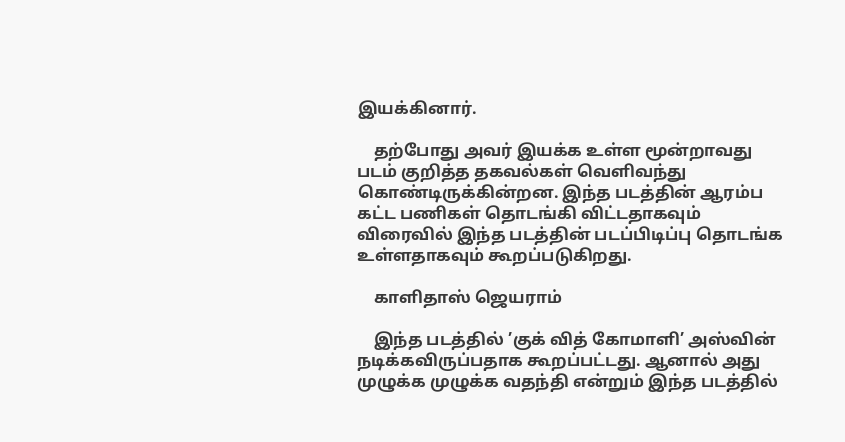இயக்கினார்.

    தற்போது அவர் இயக்க உள்ள மூன்றாவது படம் குறித்த தகவல்கள் வெளிவந்து கொண்டிருக்கின்றன. இந்த படத்தின் ஆரம்ப கட்ட பணிகள் தொடங்கி விட்டதாகவும் விரைவில் இந்த படத்தின் படப்பிடிப்பு தொடங்க உள்ளதாகவும் கூறப்படுகிறது.

    காளிதாஸ் ஜெயராம்

    இந்த படத்தில் ’குக் வித் கோமாளி’ அஸ்வின் நடிக்கவிருப்பதாக கூறப்பட்டது. ஆனால் அது முழுக்க முழுக்க வதந்தி என்றும் இந்த படத்தில்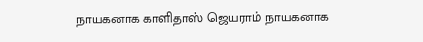நாயகனாக காளிதாஸ் ஜெயராம் நாயகனாக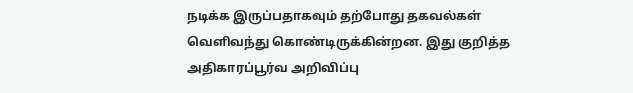நடிக்க இருப்பதாகவும் தற்போது தகவல்கள் வெளிவந்து கொண்டிருக்கின்றன. இது குறித்த அதிகாரப்பூர்வ அறிவிப்பு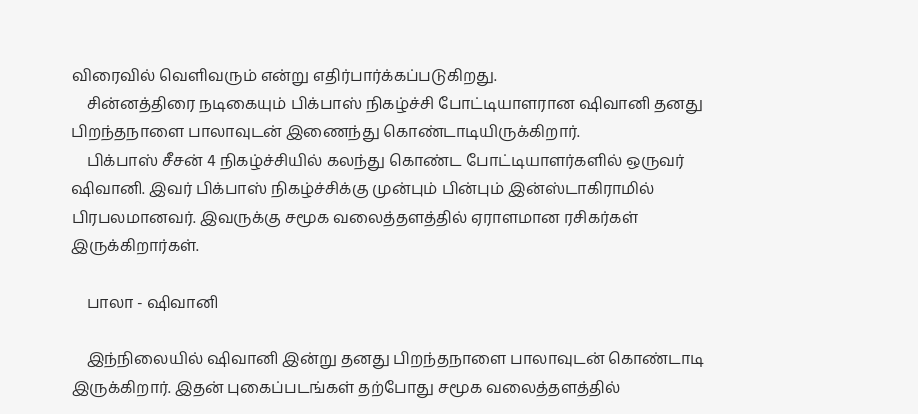விரைவில் வெளிவரும் என்று எதிர்பார்க்கப்படுகிறது.
    சின்னத்திரை நடிகையும் பிக்பாஸ் நிகழ்ச்சி போட்டியாளரான ஷிவானி தனது பிறந்தநாளை பாலாவுடன் இணைந்து கொண்டாடியிருக்கிறார்.
    பிக்பாஸ் சீசன் 4 நிகழ்ச்சியில் கலந்து கொண்ட போட்டியாளர்களில் ஒருவர் ஷிவானி. இவர் பிக்பாஸ் நிகழ்ச்சிக்கு முன்பும் பின்பும் இன்ஸ்டாகிராமில் பிரபலமானவர். இவருக்கு சமூக வலைத்தளத்தில் ஏராளமான ரசிகர்கள் இருக்கிறார்கள்.

    பாலா - ஷிவானி

    இந்நிலையில் ஷிவானி இன்று தனது பிறந்தநாளை பாலாவுடன் கொண்டாடி இருக்கிறார். இதன் புகைப்படங்கள் தற்போது சமூக வலைத்தளத்தில்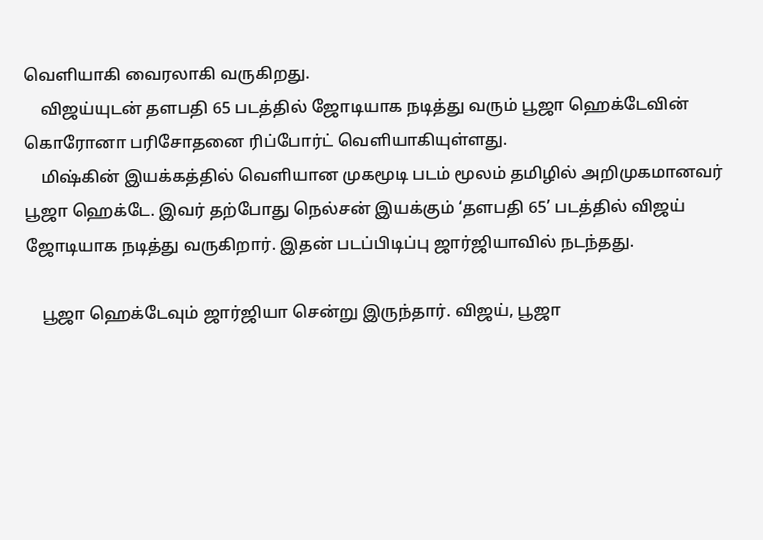வெளியாகி வைரலாகி வருகிறது.
    விஜய்யுடன் தளபதி 65 படத்தில் ஜோடியாக நடித்து வரும் பூஜா ஹெக்டேவின் கொரோனா பரிசோதனை ரிப்போர்ட் வெளியாகியுள்ளது.
    மிஷ்கின் இயக்கத்தில் வெளியான முகமூடி படம் மூலம் தமிழில் அறிமுகமானவர் பூஜா ஹெக்டே. இவர் தற்போது நெல்சன் இயக்கும் ‘தளபதி 65’ படத்தில் விஜய் ஜோடியாக நடித்து வருகிறார். இதன் படப்பிடிப்பு ஜார்ஜியாவில் நடந்தது.

    பூஜா ஹெக்டேவும் ஜார்ஜியா சென்று இருந்தார். விஜய், பூஜா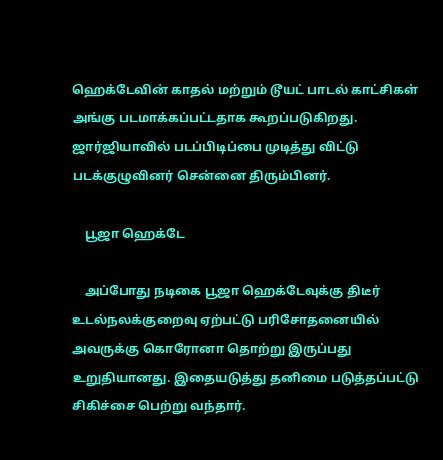ஹெக்டேவின் காதல் மற்றும் டூயட் பாடல் காட்சிகள் அங்கு படமாக்கப்பட்டதாக கூறப்படுகிறது. ஜார்ஜியாவில் படப்பிடிப்பை முடித்து விட்டு படக்குழுவினர் சென்னை திரும்பினர்.

    பூஜா ஹெக்டே

    அப்போது நடிகை பூஜா ஹெக்டேவுக்கு திடீர் உடல்நலக்குறைவு ஏற்பட்டு பரிசோதனையில் அவருக்கு கொரோனா தொற்று இருப்பது உறுதியானது. இதையடுத்து தனிமை படுத்தப்பட்டு சிகிச்சை பெற்று வந்தார்.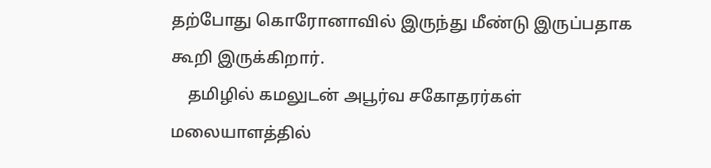தற்போது கொரோனாவில் இருந்து மீண்டு இருப்பதாக கூறி இருக்கிறார்.
    தமிழில் கமலுடன் அபூர்வ சகோதரர்கள் மலையாளத்தில்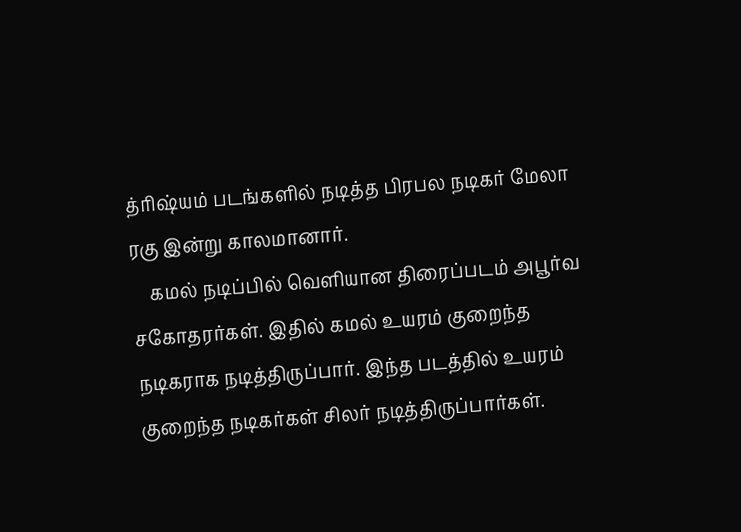த்ரிஷ்யம் படங்களில் நடித்த பிரபல நடிகர் மேலா ரகு இன்று காலமானார்.
    கமல் நடிப்பில் வெளியான திரைப்படம் அபூர்வ சகோதரர்கள். இதில் கமல் உயரம் குறைந்த நடிகராக நடித்திருப்பார். இந்த படத்தில் உயரம் குறைந்த நடிகர்கள் சிலர் நடித்திருப்பார்கள்.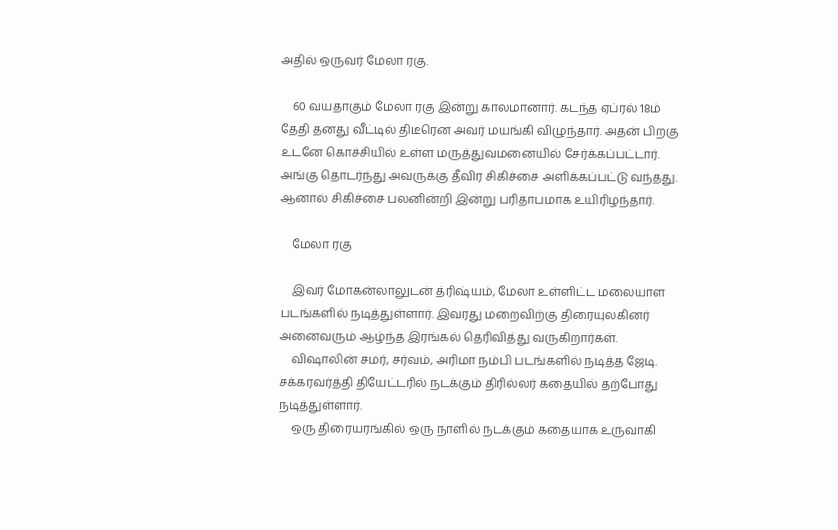அதில் ஒருவர் மேலா ரகு.

    60 வயதாகும் மேலா ரகு இன்று காலமானார். கடந்த ஏப்ரல் 18ம் தேதி தனது வீட்டில் திடீரென அவர் மயங்கி விழுந்தார். அதன் பிறகு உடனே கொச்சியில் உள்ள மருத்துவமனையில் சேர்க்கப்பட்டார். அங்கு தொடர்ந்து அவருக்கு தீவிர சிகிச்சை அளிக்கப்பட்டு வந்தது. ஆனால் சிகிச்சை பலனின்றி இன்று பரிதாபமாக உயிரிழந்தார்.

    மேலா ரகு

    இவர் மோகன்லாலுடன் த்ரிஷ்யம், மேலா உள்ளிட்ட மலையாள படங்களில் நடித்துள்ளார். இவரது மறைவிற்கு திரையுலகினர் அனைவரும் ஆழ்ந்த இரங்கல் தெரிவித்து வருகிறார்கள்.
    விஷாலின் சமர், சர்வம், அரிமா நம்பி படங்களில் நடித்த ஜேடி. சக்கரவர்த்தி தியேட்டரில் நடக்கும் திரில்லர் கதையில் தற்போது நடித்துள்ளார்.
    ஒரு திரையரங்கில் ஒரு நாளில் நடக்கும் கதையாக உருவாகி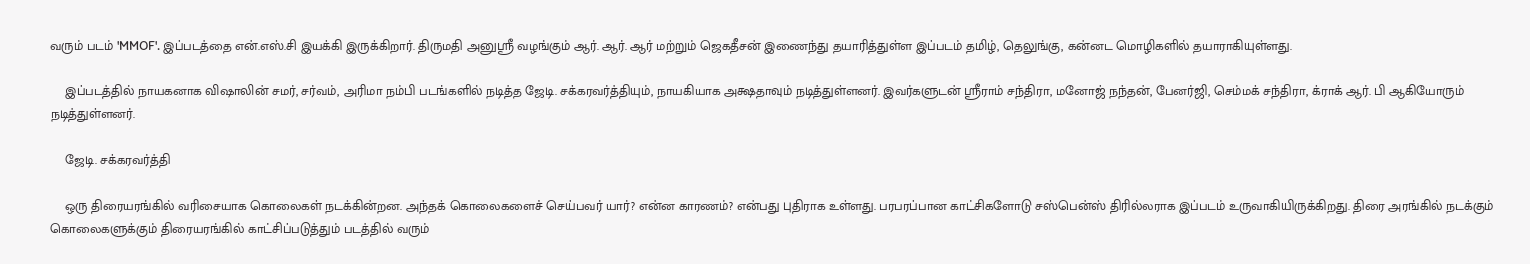வரும் படம் 'MMOF'. இப்படத்தை என்.எஸ்.சி இயக்கி இருக்கிறார். திருமதி அனுஸ்ரீ வழங்கும் ஆர். ஆர். ஆர் மற்றும் ஜெகதீசன் இணைந்து தயாரித்துள்ள இப்படம் தமிழ், தெலுங்கு, கன்னட மொழிகளில் தயாராகியுள்ளது.

    இப்படத்தில் நாயகனாக விஷாலின் சமர், சர்வம், அரிமா நம்பி படங்களில் நடித்த ஜேடி. சக்கரவர்த்தியும், நாயகியாக அக்ஷதாவும் நடித்துள்ளனர். இவர்களுடன் ஸ்ரீராம் சந்திரா, மனோஜ் நந்தன், பேனர்ஜி, செம்மக் சந்திரா, க்ராக் ஆர். பி ஆகியோரும் நடித்துள்ளனர்.

    ஜேடி. சக்கரவர்த்தி

    ஒரு திரையரங்கில் வரிசையாக கொலைகள் நடக்கின்றன. அந்தக் கொலைகளைச் செய்பவர் யார்? என்ன காரணம்? என்பது புதிராக உள்ளது. பரபரப்பான காட்சிகளோடு சஸ்பென்ஸ் திரில்லராக இப்படம் உருவாகியிருக்கிறது. திரை அரங்கில் நடக்கும் கொலைகளுக்கும் திரையரங்கில் காட்சிப்படுத்தும் படத்தில் வரும்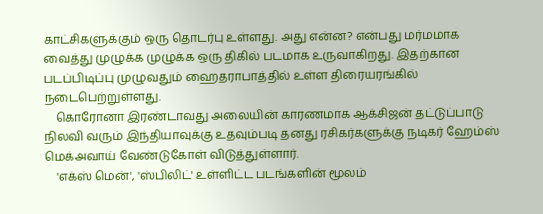காட்சிகளுக்கும் ஒரு தொடர்பு உள்ளது. அது என்ன? என்பது மர்மமாக வைத்து முழுக்க முழுக்க ஒரு திகில் படமாக உருவாகிறது. இதற்கான படப்பிடிப்பு முழுவதும் ஹைதராபாத்தில் உள்ள திரையரங்கில் நடைபெற்றுள்ளது.
    கொரோனா இரண்டாவது அலையின் காரணமாக ஆக்சிஜன் தட்டுப்பாடு நிலவி வரும் இந்தியாவுக்கு உதவும்படி தனது ரசிகர்களுக்கு நடிகர் ஹேம்ஸ் மெக்அவாய் வேண்டுகோள் விடுத்துள்ளார்.
    'எக்ஸ் மென்', 'ஸ்பிலிட்' உள்ளிட்ட படங்களின் மூலம்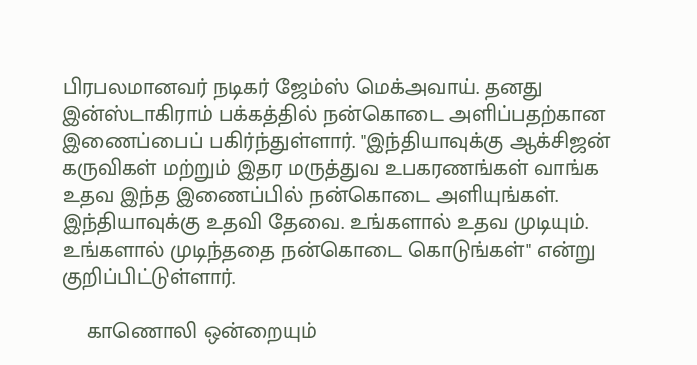பிரபலமானவர் நடிகர் ஜேம்ஸ் மெக்அவாய். தனது இன்ஸ்டாகிராம் பக்கத்தில் நன்கொடை அளிப்பதற்கான இணைப்பைப் பகிர்ந்துள்ளார். "இந்தியாவுக்கு ஆக்சிஜன் கருவிகள் மற்றும் இதர மருத்துவ உபகரணங்கள் வாங்க உதவ இந்த இணைப்பில் நன்கொடை அளியுங்கள். இந்தியாவுக்கு உதவி தேவை. உங்களால் உதவ முடியும். உங்களால் முடிந்ததை நன்கொடை கொடுங்கள்" என்று குறிப்பிட்டுள்ளார்.

    காணொலி ஒன்றையும்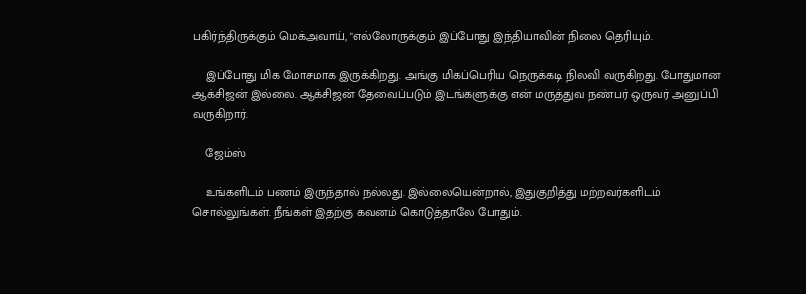பகிர்ந்திருக்கும் மெக்அவாய், "எல்லோருக்கும் இப்போது இந்தியாவின் நிலை தெரியும்.

    இப்போது மிக மோசமாக இருக்கிறது. அங்கு மிகப்பெரிய நெருக்கடி நிலவி வருகிறது. போதுமான ஆக்சிஜன் இல்லை. ஆக்சிஜன் தேவைப்படும் இடங்களுக்கு என் மருத்துவ நண்பர் ஒருவர் அனுப்பி வருகிறார்.

    ஜேம்ஸ்

    உங்களிடம் பணம் இருந்தால் நல்லது. இல்லையென்றால், இதுகுறித்து மற்றவர்களிடம் சொல்லுங்கள். நீங்கள் இதற்கு கவனம் கொடுத்தாலே போதும்.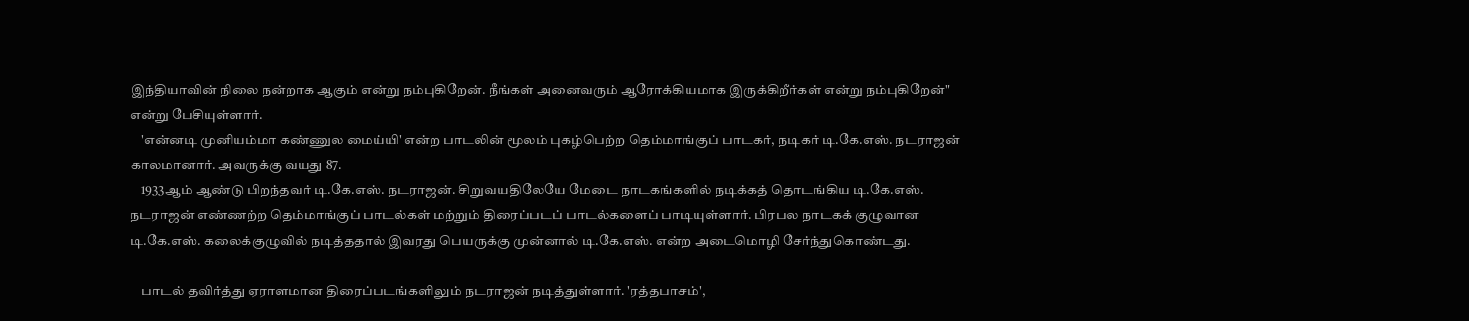இந்தியாவின் நிலை நன்றாக ஆகும் என்று நம்புகிறேன். நீங்கள் அனைவரும் ஆரோக்கியமாக இருக்கிறீர்கள் என்று நம்புகிறேன்" என்று பேசியுள்ளார்.
    'என்னடி முனியம்மா கண்ணுல மைய்யி' என்ற பாடலின் மூலம் புகழ்பெற்ற தெம்மாங்குப் பாடகர், நடிகர் டி.கே.எஸ். நடராஜன் காலமானார். அவருக்கு வயது 87.
    1933ஆம் ஆண்டு பிறந்தவர் டி.கே.எஸ். நடராஜன். சிறுவயதிலேயே மேடை நாடகங்களில் நடிக்கத் தொடங்கிய டி.கே.எஸ். நடராஜன் எண்ணற்ற தெம்மாங்குப் பாடல்கள் மற்றும் திரைப்படப் பாடல்களைப் பாடியுள்ளார். பிரபல நாடகக் குழுவான டி.கே.எஸ். கலைக்குழுவில் நடித்ததால் இவரது பெயருக்கு முன்னால் டி.கே.எஸ். என்ற அடைமொழி சேர்ந்துகொண்டது.

    பாடல் தவிர்த்து ஏராளமான திரைப்படங்களிலும் நடராஜன் நடித்துள்ளார். 'ரத்தபாசம்',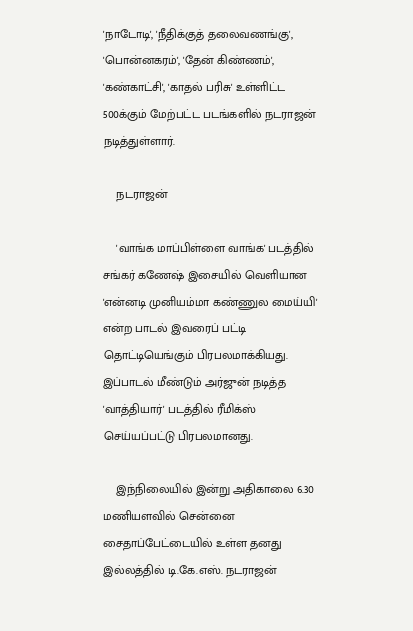'நாடோடி', 'நீதிக்குத் தலைவணங்கு', 'பொன்னகரம்', 'தேன் கிண்ணம்', 'கண்காட்சி', 'காதல் பரிசு' உள்ளிட்ட 500க்கும் மேற்பட்ட படங்களில் நடராஜன் நடித்துள்ளார்.

    நடராஜன்

    'வாங்க மாப்பிள்ளை வாங்க' படத்தில் சங்கர் கணேஷ் இசையில் வெளியான 'என்னடி முனியம்மா கண்ணுல மைய்யி' என்ற பாடல் இவரைப் பட்டி தொட்டியெங்கும் பிரபலமாக்கியது. இப்பாடல் மீண்டும் அர்ஜுன் நடித்த 'வாத்தியார்' படத்தில் ரீமிக்ஸ் செய்யப்பட்டு பிரபலமானது.

    இந்நிலையில் இன்று அதிகாலை 6.30 மணியளவில் சென்னை சைதாப்பேட்டையில் உள்ள தனது இல்லத்தில் டி.கே.எஸ். நடராஜன்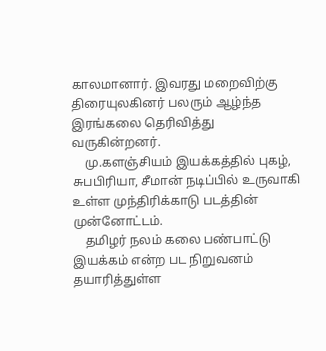காலமானார். இவரது மறைவிற்கு திரையுலகினர் பலரும் ஆழ்ந்த இரங்கலை தெரிவித்து வருகின்றனர்.
    மு.களஞ்சியம் இயக்கத்தில் புகழ், சுபபிரியா, சீமான் நடிப்பில் உருவாகி உள்ள முந்திரிக்காடு படத்தின் முன்னோட்டம்.
    தமிழர் நலம் கலை பண்பாட்டு இயக்கம் என்ற பட நிறுவனம் தயாரித்துள்ள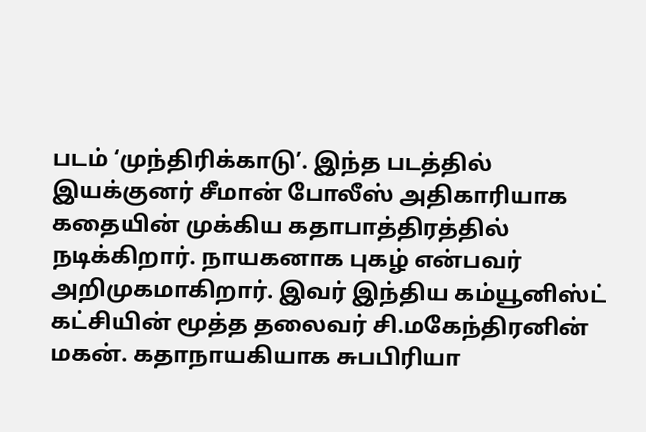படம் ‘முந்திரிக்காடு’. இந்த படத்தில் இயக்குனர் சீமான் போலீஸ் அதிகாரியாக கதையின் முக்கிய கதாபாத்திரத்தில் நடிக்கிறார். நாயகனாக புகழ் என்பவர் அறிமுகமாகிறார். இவர் இந்திய கம்யூனிஸ்ட் கட்சியின் மூத்த தலைவர் சி.மகேந்திரனின் மகன். கதாநாயகியாக சுபபிரியா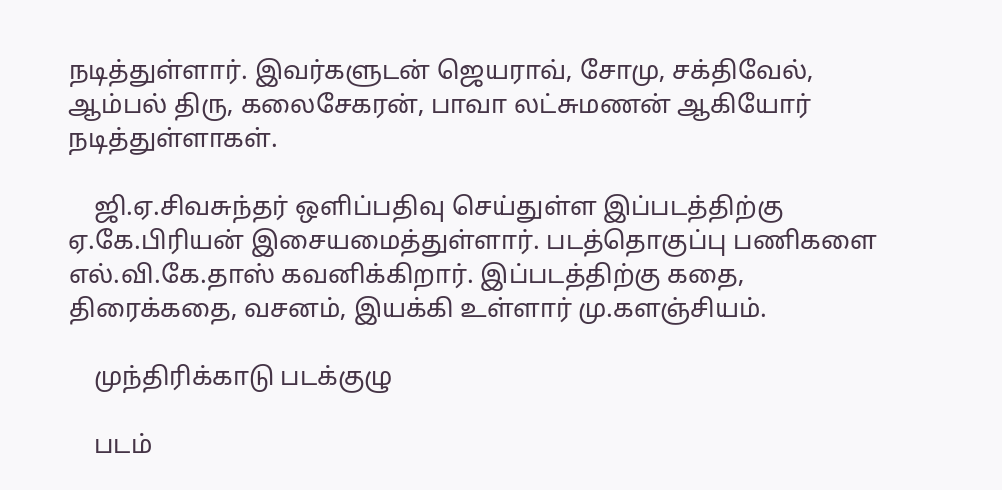நடித்துள்ளார். இவர்களுடன் ஜெயராவ், சோமு, சக்திவேல், ஆம்பல் திரு, கலைசேகரன், பாவா லட்சுமணன் ஆகியோர் நடித்துள்ளாகள்.

    ஜி.ஏ.சிவசுந்தர் ஒளிப்பதிவு செய்துள்ள இப்படத்திற்கு ஏ.கே.பிரியன் இசையமைத்துள்ளார். படத்தொகுப்பு பணிகளை எல்.வி.கே.தாஸ் கவனிக்கிறார். இப்படத்திற்கு கதை, திரைக்கதை, வசனம், இயக்கி உள்ளார் மு.களஞ்சியம்.

    முந்திரிக்காடு படக்குழு

    படம்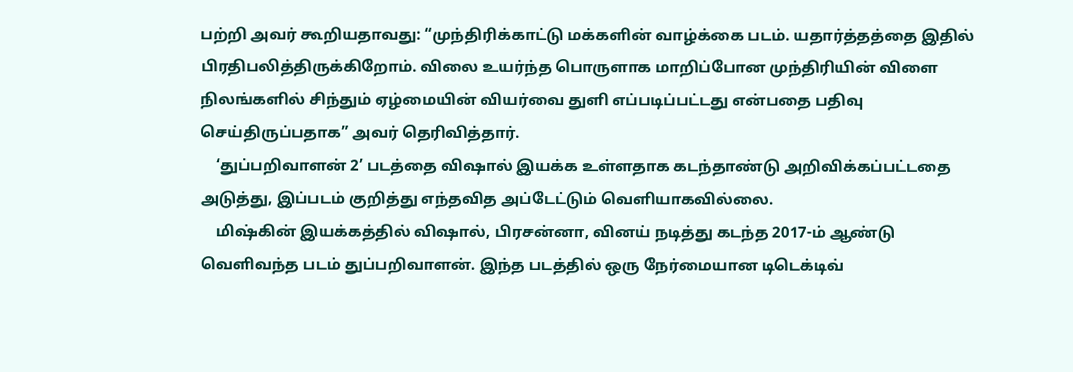பற்றி அவர் கூறியதாவது: “முந்திரிக்காட்டு மக்களின் வாழ்க்கை படம். யதார்த்தத்தை இதில் பிரதிபலித்திருக்கிறோம். விலை உயர்ந்த பொருளாக மாறிப்போன முந்திரியின் விளை நிலங்களில் சிந்தும் ஏழ்மையின் வியர்வை துளி எப்படிப்பட்டது என்பதை பதிவு செய்திருப்பதாக” அவர் தெரிவித்தார்.
    ‘துப்பறிவாளன் 2’ படத்தை விஷால் இயக்க உள்ளதாக கடந்தாண்டு அறிவிக்கப்பட்டதை அடுத்து, இப்படம் குறித்து எந்தவித அப்டேட்டும் வெளியாகவில்லை.
    மிஷ்கின் இயக்கத்தில் விஷால், பிரசன்னா, வினய் நடித்து கடந்த 2017-ம் ஆண்டு வெளிவந்த படம் துப்பறிவாளன். இந்த படத்தில் ஒரு நேர்மையான டிடெக்டிவ்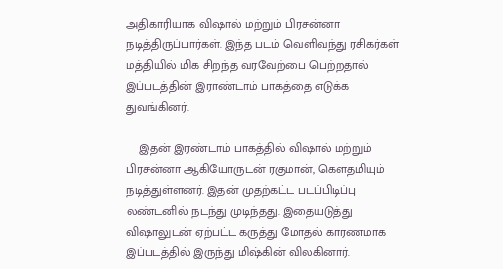அதிகாரியாக விஷால் மற்றும் பிரசன்னா நடித்திருப்பார்கள். இந்த படம் வெளிவந்து ரசிகர்கள் மத்தியில் மிக சிறந்த வரவேற்பை பெற்றதால் இப்படத்தின் இராண்டாம் பாகத்தை எடுக்க துவங்கினர்.

    இதன் இரண்டாம் பாகத்தில் விஷால் மற்றும் பிரசன்னா ஆகியோருடன் ரகுமான், கௌதமியும் நடித்துள்ளனர். இதன் முதற்கட்ட படப்பிடிப்பு லண்டனில் நடந்து முடிந்தது. இதையடுத்து விஷாலுடன் ஏற்பட்ட கருத்து மோதல் காரணமாக இப்படத்தில் இருந்து மிஷ்கின் விலகினார்.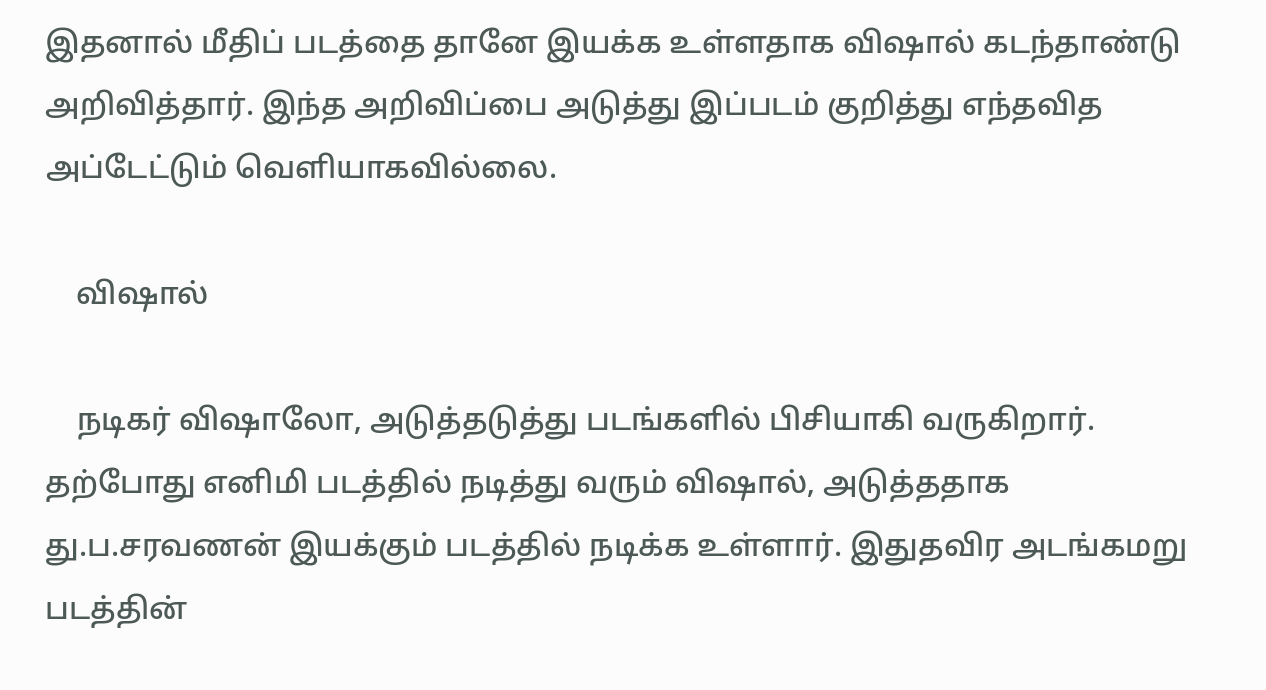இதனால் மீதிப் படத்தை தானே இயக்க உள்ளதாக விஷால் கடந்தாண்டு அறிவித்தார். இந்த அறிவிப்பை அடுத்து இப்படம் குறித்து எந்தவித அப்டேட்டும் வெளியாகவில்லை.

    விஷால்

    நடிகர் விஷாலோ, அடுத்தடுத்து படங்களில் பிசியாகி வருகிறார். தற்போது எனிமி படத்தில் நடித்து வரும் விஷால், அடுத்ததாக து.ப.சரவணன் இயக்கும் படத்தில் நடிக்க உள்ளார். இதுதவிர அடங்கமறு படத்தின்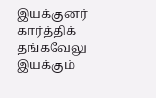இயக்குனர் கார்த்திக் தங்கவேலு இயக்கும்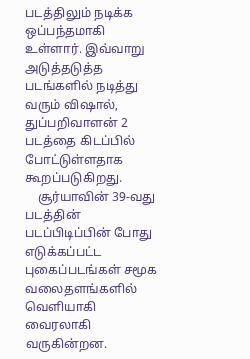படத்திலும் நடிக்க ஒப்பந்தமாகி உள்ளார். இவ்வாறு அடுத்தடுத்த படங்களில் நடித்து வரும் விஷால், துப்பறிவாளன் 2 படத்தை கிடப்பில் போட்டுள்ளதாக கூறப்படுகிறது.
    சூர்யாவின் 39-வது படத்தின் படப்பிடிப்பின் போது எடுக்கப்பட்ட புகைப்படங்கள் சமூக வலைதளங்களில் வெளியாகி வைரலாகி வருகின்றன.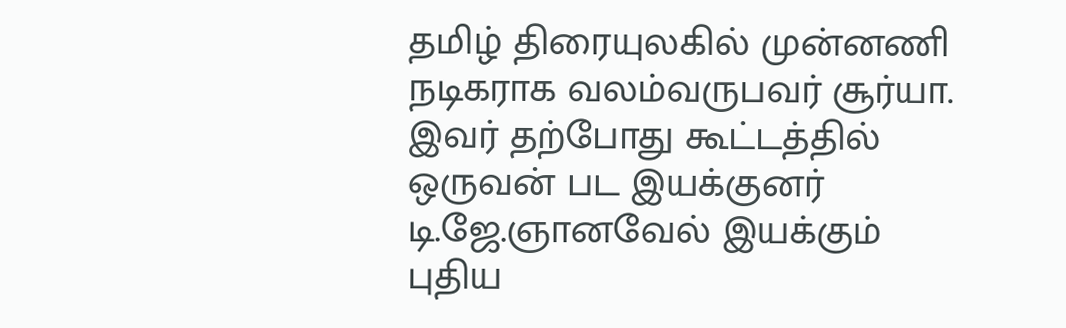தமிழ் திரையுலகில் முன்னணி நடிகராக வலம்வருபவர் சூர்யா. இவர் தற்போது கூட்டத்தில் ஒருவன் பட இயக்குனர் டி.ஜே.ஞானவேல் இயக்கும் புதிய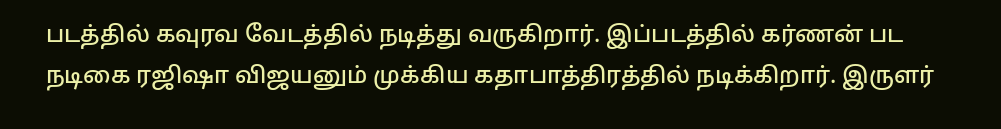படத்தில் கவுரவ வேடத்தில் நடித்து வருகிறார். இப்படத்தில் கர்ணன் பட நடிகை ரஜிஷா விஜயனும் முக்கிய கதாபாத்திரத்தில் நடிக்கிறார். இருளர்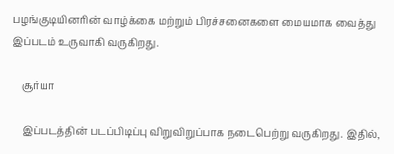பழங்குடியினரின் வாழ்க்கை மற்றும் பிரச்சனைகளை மையமாக வைத்து இப்படம் உருவாகி வருகிறது.

    சூர்யா

    இப்படத்தின் படப்பிடிப்பு விறுவிறுப்பாக நடைபெற்று வருகிறது. இதில்,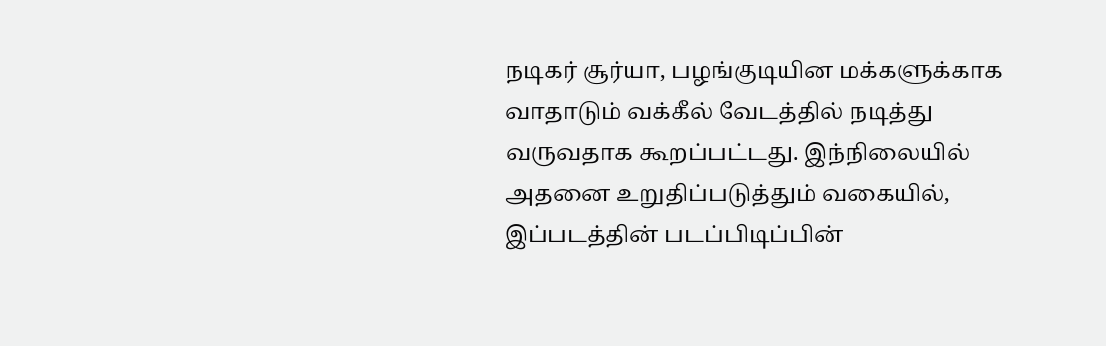நடிகர் சூர்யா, பழங்குடியின மக்களுக்காக வாதாடும் வக்கீல் வேடத்தில் நடித்து வருவதாக கூறப்பட்டது. இந்நிலையில் அதனை உறுதிப்படுத்தும் வகையில், இப்படத்தின் படப்பிடிப்பின்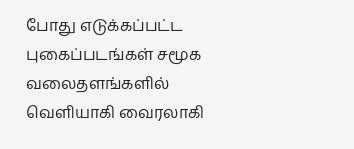போது எடுக்கப்பட்ட புகைப்படங்கள் சமூக வலைதளங்களில் வெளியாகி வைரலாகி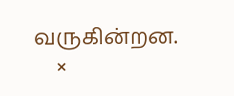வருகின்றன.
    ×